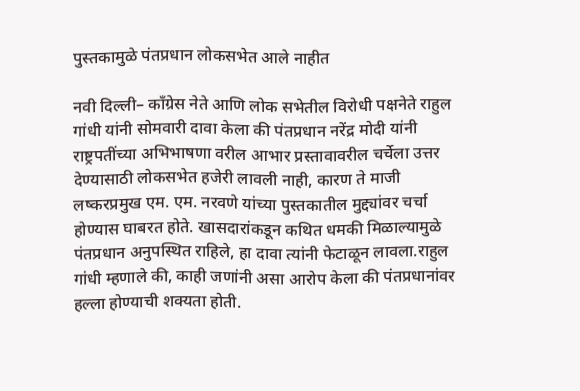पुस्तकामुळे पंतप्रधान लोकसभेत आले नाहीत

नवी दिल्ली– काँग्रेस नेते आणि लोक सभेतील विरोधी पक्षनेते राहुल गांधी यांनी सोमवारी दावा केला की पंतप्रधान नरेंद्र मोदी यांनी राष्ट्रपतींच्या अभिभाषणा वरील आभार प्रस्तावावरील चर्चेला उत्तर देण्यासाठी लोकसभेत हजेरी लावली नाही, कारण ते माजी लष्करप्रमुख एम. एम. नरवणे यांच्या पुस्तकातील मुद्द्यांवर चर्चा होण्यास घाबरत होते. खासदारांकडून कथित धमकी मिळाल्यामुळे पंतप्रधान अनुपस्थित राहिले, हा दावा त्यांनी फेटाळून लावला.राहुल गांधी म्हणाले की, काही जणांनी असा आरोप केला की पंतप्रधानांवर हल्ला होण्याची शक्यता होती.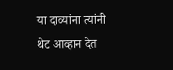या दाव्यांना त्यांनी थेट आव्हान देत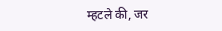म्हटले की, जर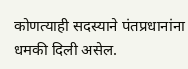कोणत्याही सदस्याने पंतप्रधानांना धमकी दिली असेल.